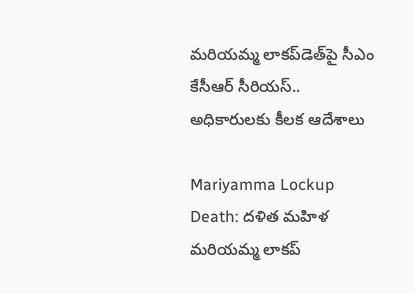మరియమ్మ లాకప్‌డెత్‌పై సీఎం కేసీఆర్ సీరియస్.. అధికారులకు కీలక ఆదేశాలు

Mariyamma Lockup Death: దళిత మహిళ మరియమ్మ లాకప్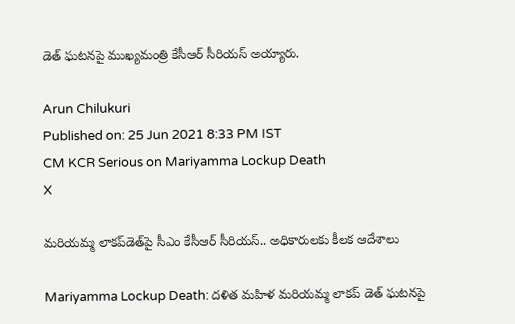డెత్ ఘటనపై ముఖ్యమంత్రి కేసీఆర్‌ సీరియస్‌ అయ్యారు‌.

Arun Chilukuri
Published on: 25 Jun 2021 8:33 PM IST
CM KCR Serious on Mariyamma Lockup Death
X

మరియమ్మ లాకప్‌డెత్‌పై సీఎం కేసీఆర్ సీరియస్.. అధికారులకు కీలక ఆదేశాలు

Mariyamma Lockup Death: దళిత మహిళ మరియమ్మ లాకప్ డెత్ ఘటనపై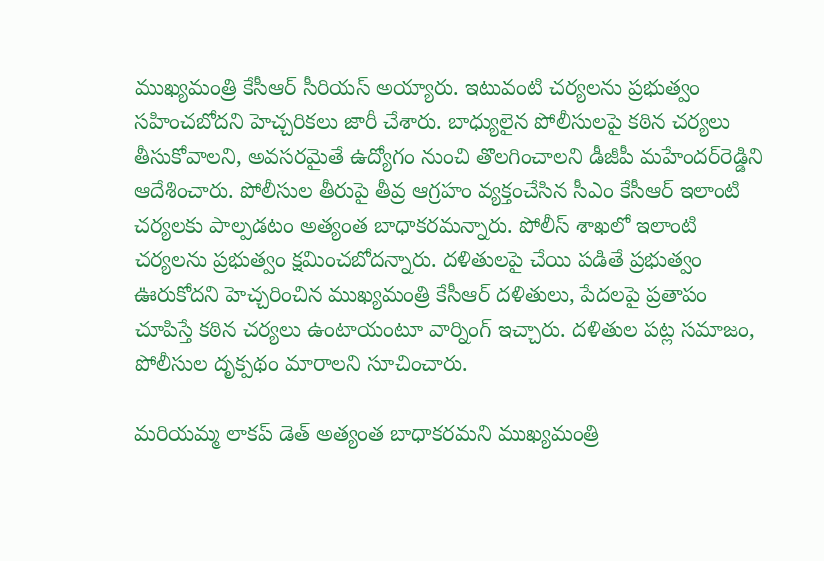ముఖ్యమంత్రి కేసీఆర్‌ సీరియస్‌ అయ్యారు‌. ఇటువంటి చర్యలను ప్రభుత్వం సహించబోదని హెచ్చరికలు జారీ చేశారు. బాధ్యులైన పోలీసులపై కఠిన చర్యలు తీసుకోవాలని, అవసరమైతే ఉద్యోగం నుంచి తొలగించాలని డీజీపీ మహేందర్‌రెడ్డిని ఆదేశించారు. పోలీసుల తీరుపై తీవ్ర ఆగ్రహం వ్యక్తంచేసిన సీఎం కేసీఆర్ ఇలాంటి చర్యలకు పాల్పడటం అత్యంత బాధాకరమన్నారు. పోలీస్ శాఖలో ఇలాంటి చర్యలను ప్రభుత్వం క్షమించబోదన్నారు. దళితులపై చేయి పడితే ప్రభుత్వం ఊరుకోదని హెచ్చరించిన ముఖ‌్యమంత్రి కేసీఆర్ దళితులు, పేదలపై ప్రతాపం చూపిస్తే కఠిన చర్యలు ఉంటాయంటూ వార్నింగ్ ఇచ్చారు. దళితుల పట్ల సమాజం, పోలీసుల దృక్పథం మారాలని సూచించారు.

మరియమ్మ లాకప్ డెత్‌ అత్యంత బాధాకరమని ముఖ్యమంత్రి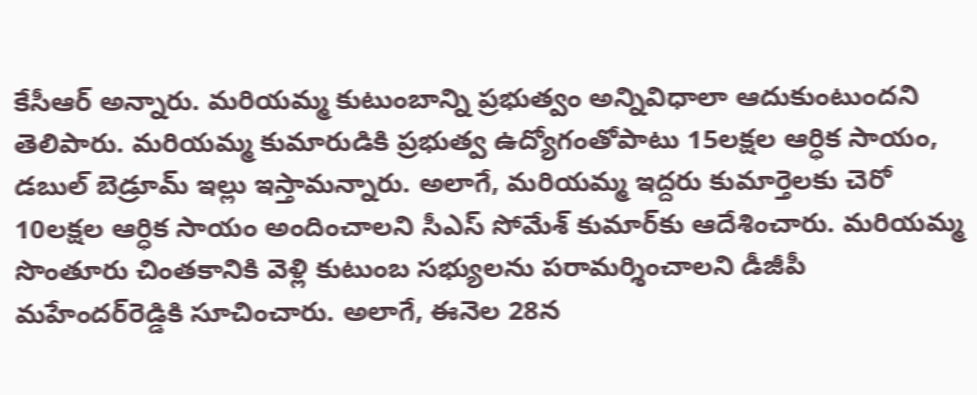కేసీఆర్‌ అన్నారు. మరియమ్మ కుటుంబాన్ని ప్రభుత్వం అన్నివిధాలా ఆదుకుంటుందని తెలిపారు. మరియమ్మ కుమారుడికి ప్రభుత్వ ఉద్యోగంతోపాటు 15లక్షల ఆర్ధిక సాయం, డబుల్ బెడ్రూమ్‌ ఇల్లు ఇస్తామన్నారు. అలాగే, మరియమ్మ ఇద్దరు కుమార్తెలకు చెరో 10లక్షల ఆర్ధిక సాయం అందించాలని సీఎస్‌ సోమేశ్‌ కుమార్‌కు ఆదేశించారు. మరియమ్మ సొంతూరు చింతకానికి వెళ్లి కుటుంబ సభ్యులను పరామర్శించాలని డీజీపీ మహేందర్‌రెడ్డికి సూచించారు. అలాగే, ఈనెల 28న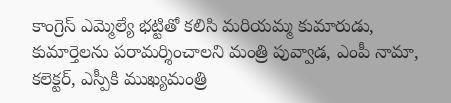కాంగ్రెస్‌ ఎమ్మెల్యే భట్టితో కలిసి మరియమ్మ కుమారుడు, కుమార్తెలను పరామర్శించాలని మంత్రి పువ్వాడ, ఎంపీ నామా, కలెక్టర్, ఎస్పీకి ముఖ్యమంత్రి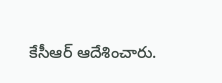కేసీఆర్ ఆదేశించారు.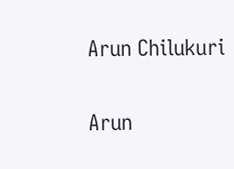Arun Chilukuri

Arun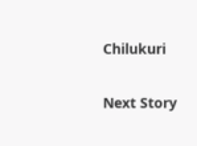Chilukuri

Next Story